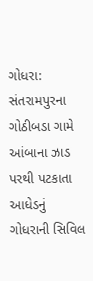ગોધરા: સંતરામપુરના ગોઠીબડા ગામે આંબાના ઝાડ પરથી પટકાતા આધેડનું ગોધરાની સિવિલ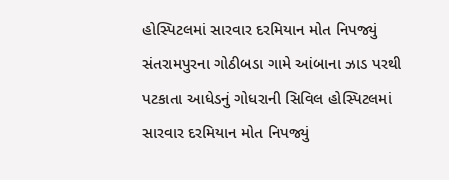હોસ્પિટલમાં સારવાર દરમિયાન મોત નિપજ્યું
સંતરામપુરના ગોઠીબડા ગામે આંબાના ઝાડ પરથી પટકાતા આધેડનું ગોધરાની સિવિલ હોસ્પિટલમાં સારવાર દરમિયાન મોત નિપજ્યું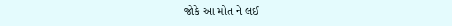જોકે આ મોત ને લઈ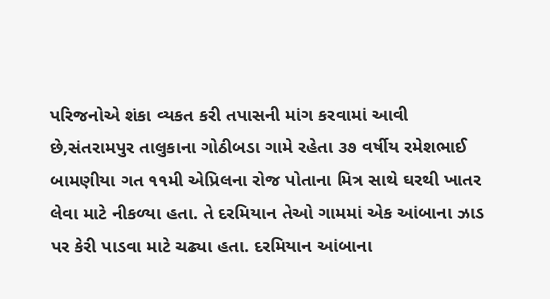પરિજનોએ શંકા વ્યકત કરી તપાસની માંગ કરવામાં આવી છે,સંતરામપુર તાલુકાના ગોઠીબડા ગામે રહેતા ૩૭ વર્ષીય રમેશભાઈ બામણીયા ગત ૧૧મી એપ્રિલના રોજ પોતાના મિત્ર સાથે ઘરથી ખાતર લેવા માટે નીકળ્યા હતા. તે દરમિયાન તેઓ ગામમાં એક આંબાના ઝાડ પર કેરી પાડવા માટે ચઢ્યા હતા. દરમિયાન આંબાના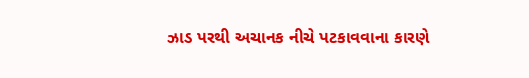ઝાડ પરથી અચાનક નીચે પટકાવવાના કારણે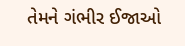તેમને ગંભીર ઈજાઓ